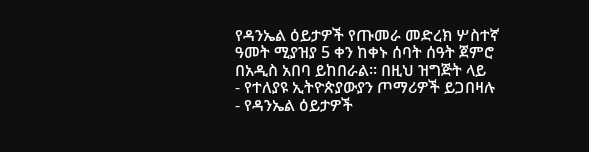የዳንኤል ዕይታዎች የጡመራ መድረክ ሦስተኛ
ዓመት ሚያዝያ 5 ቀን ከቀኑ ሰባት ሰዓት ጀምሮ
በአዲስ አበባ ይከበራል፡፡ በዚህ ዝግጅት ላይ
- የተለያዩ ኢትዮጵያውያን ጦማሪዎች ይጋበዛሉ
- የዳንኤል ዕይታዎች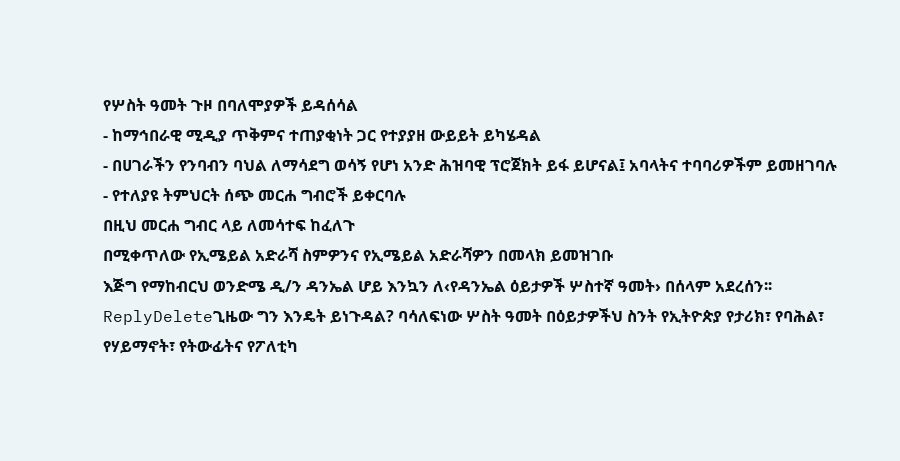የሦስት ዓመት ጉዞ በባለሞያዎች ይዳሰሳል
- ከማኅበራዊ ሚዲያ ጥቅምና ተጠያቂነት ጋር የተያያዘ ውይይት ይካሄዳል
- በሀገራችን የንባብን ባህል ለማሳደግ ወሳኝ የሆነ አንድ ሕዝባዊ ፕሮጀክት ይፋ ይሆናል፤ አባላትና ተባባሪዎችም ይመዘገባሉ
- የተለያዩ ትምህርት ሰጭ መርሐ ግብሮች ይቀርባሉ
በዚህ መርሐ ግብር ላይ ለመሳተፍ ከፈለጉ
በሚቀጥለው የኢሜይል አድራሻ ስምዎንና የኢሜይል አድራሻዎን በመላክ ይመዝገቡ
እጅግ የማከብርህ ወንድሜ ዲ/ን ዳንኤል ሆይ እንኳን ለ‹የዳንኤል ዕይታዎች ሦስተኛ ዓመት› በሰላም አደረሰን፡፡
ReplyDeleteጊዜው ግን እንዴት ይነጉዳል? ባሳለፍነው ሦስት ዓመት በዕይታዎችህ ስንት የኢትዮጵያ የታሪክ፣ የባሕል፣ የሃይማኖት፣ የትውፊትና የፖለቲካ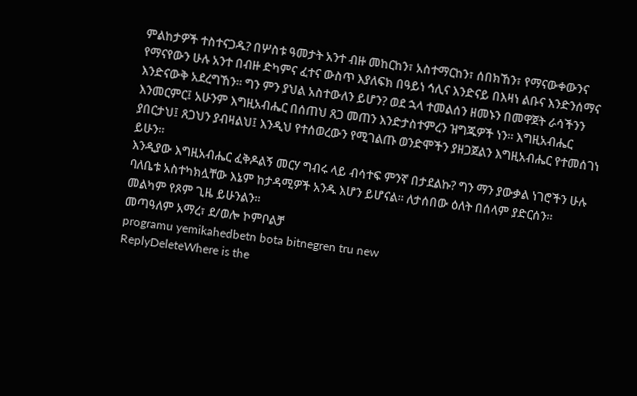ምልከታዎች ተስተናጋዱ? በሦስቱ ዓመታት አንተ ብዙ መከርከን፣ አስተማርከን፣ ሰበክኸን፣ የማናውቀውንና የማናየውን ሁሉ አንተ በብዙ ድካምና ፈተና ውስጥ እያለፍክ በዓይነ ኅሊና እንድናይ በእዛነ ልቡና እንድንሰማና እንድናውቅ አደረግኸን፡፡ ግን ምን ያህል አስተውለን ይሆን? ወደ ኋላ ተመልሰን ዘመኑን በመዋጀት ራሳችንን እንመርምር፤ አሁንም እግዚአብሔር በሰጠህ ጸጋ መጠን እንድታስተምረን ዝግጁዎች ነን፡፡ እግዚአብሔር ያበርታህ፤ ጸጋህን ያብዛልህ፤ እንዲህ የተሰወረውን የሚገልጡ ወንድሞችን ያዘጋጀልን እግዚአብሔር የተመሰገነ ይሁን፡፡
እንዲያው እግዚአብሔር ፈቅዶልኝ መርሃ ግብሩ ላይ ብሳተፍ ምንኛ በታደልኩ? ግን ማን ያውቃል ነገሮችን ሁሉ ባለቤቱ አስተካክሏቸው እኔም ከታዳሚዎች አንዱ እሆን ይሆናል፡፡ ለታሰበው ዕለት በሰላም ያድርሰን፡፡
መልካም የጾም ጊዜ ይሁንልን፡፡
መጣዓለም አማረ፣ ደ/ወሎ ኮምቦልቻ
programu yemikahedbetn bota bitnegren tru new
ReplyDeleteWhere is the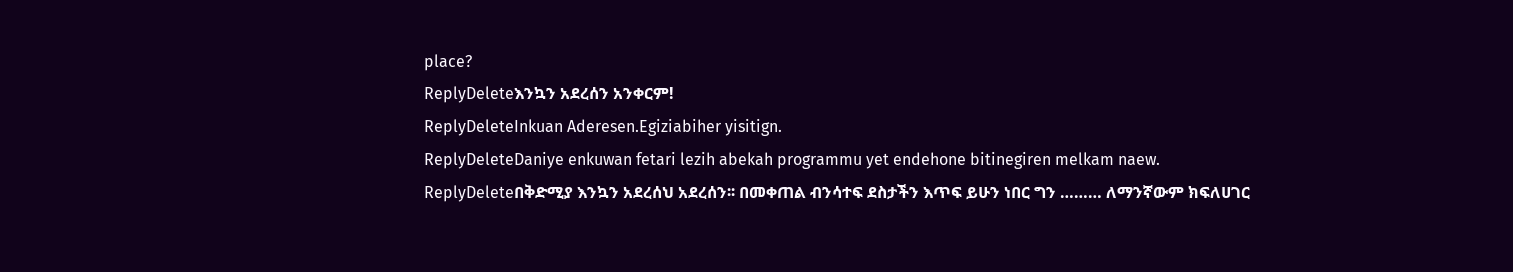place?
ReplyDeleteእንኳን አደረሰን አንቀርም!
ReplyDeleteInkuan Aderesen.Egiziabiher yisitign.
ReplyDeleteDaniye enkuwan fetari lezih abekah programmu yet endehone bitinegiren melkam naew.
ReplyDeleteበቅድሚያ እንኳን አደረሰህ አደረሰን፡፡ በመቀጠል ብንሳተፍ ደስታችን እጥፍ ይሁን ነበር ግን ……… ለማንኛውም ክፍለሀገር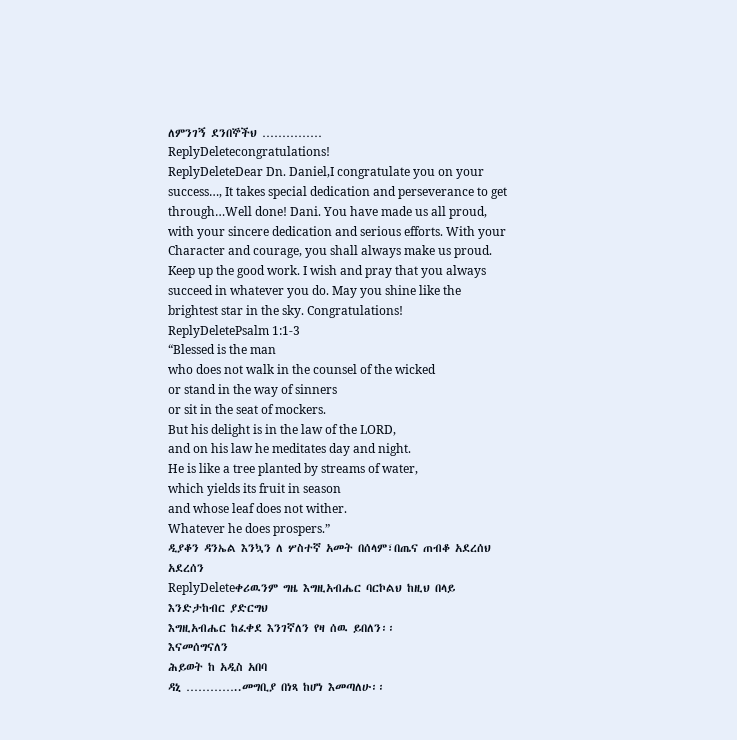ለምንገኝ ደንበኞችህ ……………
ReplyDeletecongratulations!
ReplyDeleteDear Dn. Daniel,I congratulate you on your success…, It takes special dedication and perseverance to get through…Well done! Dani. You have made us all proud, with your sincere dedication and serious efforts. With your Character and courage, you shall always make us proud. Keep up the good work. I wish and pray that you always succeed in whatever you do. May you shine like the brightest star in the sky. Congratulations!
ReplyDeletePsalm 1:1-3
“Blessed is the man
who does not walk in the counsel of the wicked
or stand in the way of sinners
or sit in the seat of mockers.
But his delight is in the law of the LORD,
and on his law he meditates day and night.
He is like a tree planted by streams of water,
which yields its fruit in season
and whose leaf does not wither.
Whatever he does prospers.”
ዲያቆን ዳንኤል እንኳን ለ ሦስተኛ አመት በሰላም፣በጤና ጠብቆ አደረሰህ አደረሰን
ReplyDeleteቀሪዉንም ግዜ እግዚአብሔር ባርኮልህ ከዚህ በላይ እንድታከብር ያድርግህ
እግዚአብሔር ከፈቀደ እንገኛለን የዛ ሰዉ ይበለን፡፡
እናመሰግናለን
ሕይወት ከ አዲስ አበባ
ዳኒ …………..መግቢያ በነጻ ከሆነ እመጣለሁ፡፡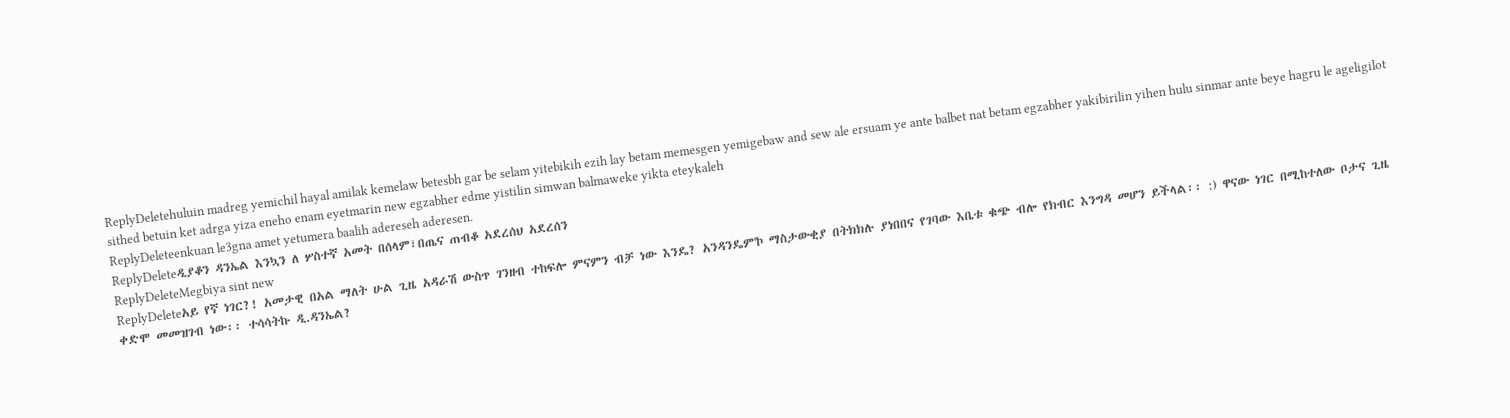ReplyDeletehuluin madreg yemichil hayal amilak kemelaw betesbh gar be selam yitebikih ezih lay betam memesgen yemigebaw and sew ale ersuam ye ante balbet nat betam egzabher yakibirilin yihen hulu sinmar ante beye hagru le ageligilot sithed betuin ket adrga yiza eneho enam eyetmarin new egzabher edme yistilin simwan balmaweke yikta eteykaleh
ReplyDeleteenkuan le3gna amet yetumera baalih adereseh aderesen.
ReplyDeleteዲያቆን ዳንኤል እንኳን ለ ሦስተኛ አመት በሰላም፣በጤና ጠብቆ አደረሰህ አደረሰን
ReplyDeleteMegbiya sint new
ReplyDeleteአይ የኛ ነገር?! አመታዊ በአል ማለት ሁል ጊዜ አዳራሽ ውስጥ ገንዘብ ተከፍሎ ምናምን ብቻ ነው እንዴ? አንዳንዴም'ኮ ማስታውቂያ በትክክሉ ያነበበና የገባው እቤቱ ቁጭ ብሎ የክብር እንግዳ መሆን ይችላል፡፡ :) ዋናው ነገር በሚከተለው ቦታና ጊዜ ቀድሞ መመዝገብ ነው፡፡ ተሳሳትኩ ዲ.ዳንኤል?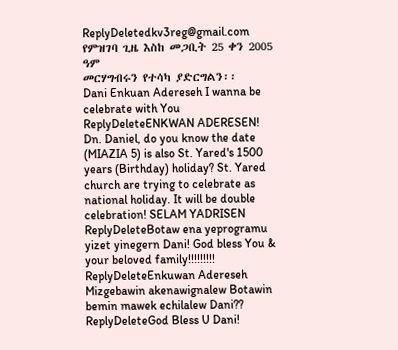ReplyDeletedkv3reg@gmail.com
የምዝገባ ጊዜ እስከ መጋቢት 25 ቀን 2005 ዓም
መርሃግብሩን የተሳካ ያድርግልን፡፡
Dani Enkuan Adereseh I wanna be celebrate with You
ReplyDeleteENKWAN ADERESEN! Dn. Daniel, do you know the date (MIAZIA 5) is also St. Yared's 1500 years (Birthday) holiday? St. Yared church are trying to celebrate as national holiday. It will be double celebration! SELAM YADRISEN
ReplyDeleteBotaw ena yeprogramu yizet yinegern Dani! God bless You & your beloved family!!!!!!!!!
ReplyDeleteEnkuwan Adereseh Mizgebawin akenawignalew Botawin bemin mawek echilalew Dani??
ReplyDeleteGod Bless U Dani!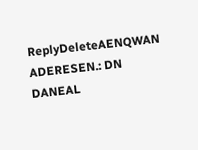ReplyDeleteAENQWAN ADERESEN.: DN DANEAL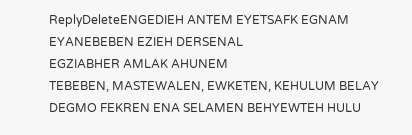ReplyDeleteENGEDIEH ANTEM EYETSAFK EGNAM EYANEBEBEN EZIEH DERSENAL
EGZIABHER AMLAK AHUNEM
TEBEBEN, MASTEWALEN, EWKETEN, KEHULUM BELAY DEGMO FEKREN ENA SELAMEN BEHYEWTEH HULU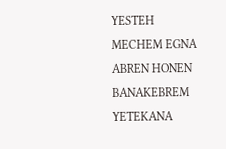YESTEH
MECHEM EGNA ABREN HONEN BANAKEBREM YETEKANA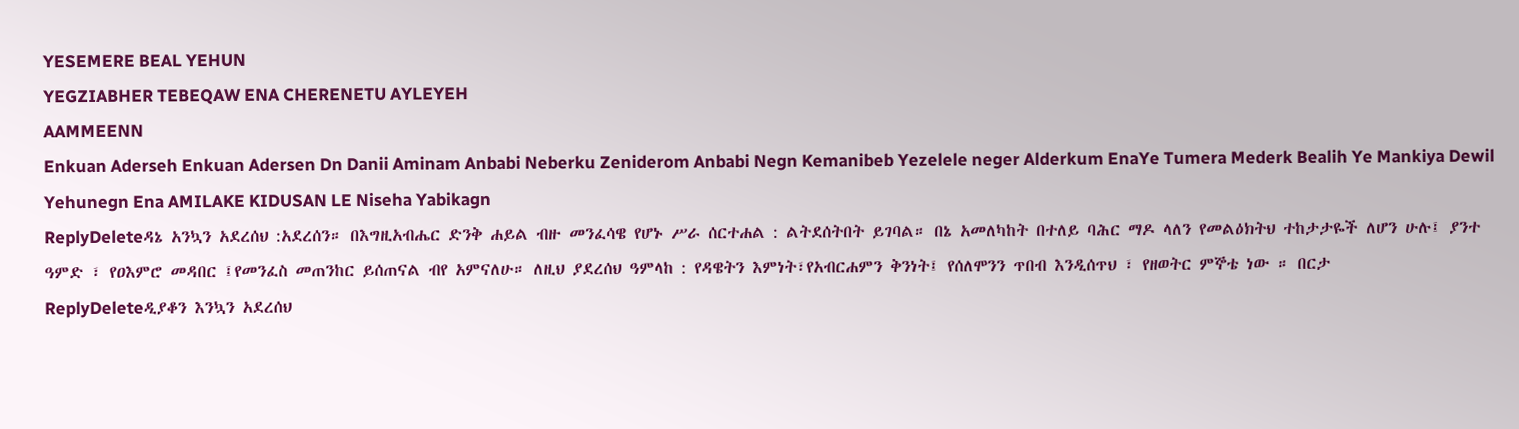YESEMERE BEAL YEHUN
YEGZIABHER TEBEQAW ENA CHERENETU AYLEYEH
AAMMEENN
Enkuan Aderseh Enkuan Adersen Dn Danii Aminam Anbabi Neberku Zeniderom Anbabi Negn Kemanibeb Yezelele neger Alderkum EnaYe Tumera Mederk Bealih Ye Mankiya Dewil Yehunegn Ena AMILAKE KIDUSAN LE Niseha Yabikagn
ReplyDeleteዳኔ አንኳን አደረሰህ :አደረሰን። በእግዚአብሔር ድንቅ ሐይል ብዙ መንፈሳዌ የሆኑ ሥራ ሰርተሐል : ልትደሰትበት ይገባል። በኔ አመለካከት በተለይ ባሕር ማዶ ላለን የመልዕክትህ ተከታታዬች ለሆን ሁሉ፤ ያንተ ዓምድ ፣ የዐእምሮ መዳበር ፤የመንፈስ መጠንከር ይሰጠናል ብየ አምናለሁ። ለዚህ ያደረሰህ ዓምላከ : የዳዌትን እምነት፣የአብርሐምን ቅንነት፤ የሰለሞንን ጥበብ እንዲሰጥህ ፣ የዘወትር ምኞቴ ነው ። በርታ
ReplyDeleteዲያቆን እንኳን አደረሰህ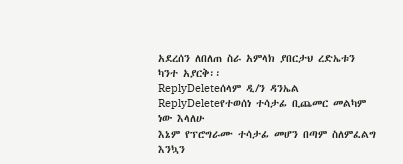አደረሰን ለበለጠ ስራ አምላክ ያበርታህ ረድኤቱን ካንተ አያርቅ፡፡
ReplyDeleteሰላም ዲ/ን ዳንኤል
ReplyDeleteየተወሰነ ተሳታፊ ቢጨመር መልካም ነው እላለሁ
እኔም የፕሮግራሙ ተሳታፊ መሆን በጣም ስለምፈልግ
እንኳን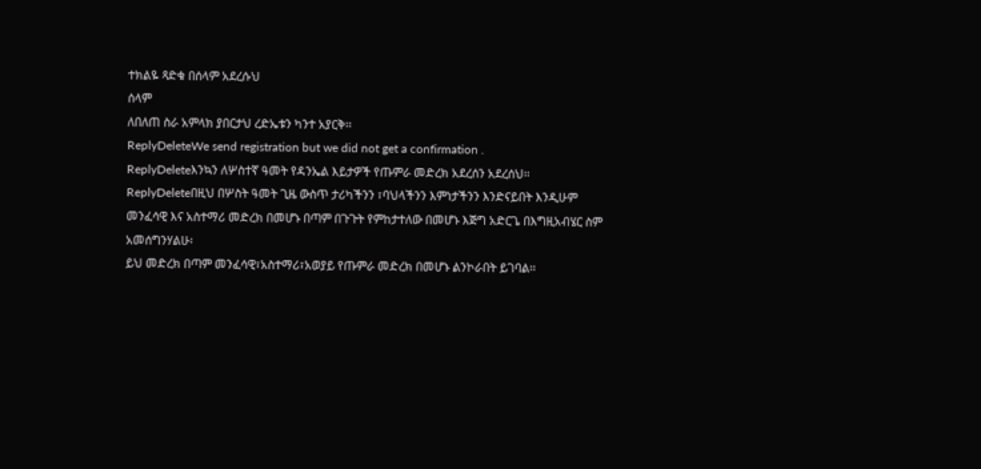ተክልዬ ጻድቁ በሰላም አደረሱህ
ሰላም
ለበለጠ ስራ አምላክ ያበርታህ ረድኤቱን ካንተ አያርቅ፡፡
ReplyDeleteWe send registration but we did not get a confirmation .
ReplyDeleteእንኳን ለሦስተኛ ዓመት የዳንኤል እይታዎች የጡምራ መድረክ አደረሰን አደረሰህ፡፡
ReplyDeleteበዚህ በሦስት ዓመት ጊዜ ውስጥ ታሪካችንን ፣ባህላችንን እምነታችንን እንድናይበት እንዲሁም መንፈሳዊ እና አስተማሪ መድረክ በመሆኑ በጣም በጉጉት የምከታተለው በመሆኑ እጅግ አድርጌ በእግዚአብሄር ስም አመሰግንሃልሁ፡
ይህ መድረክ በጣም መንፈሳዊ፣አስተማሪ፣አወያይ የጡምራ መድረክ በመሆኑ ልንኮራበት ይገባል፡፡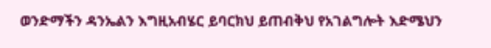ወንድማችን ዳንኤልን እግዚአብሄር ይባርክህ ይጠብቅህ የአገልግሎት እድሜህን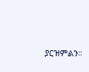ያርዝምልን፡፡